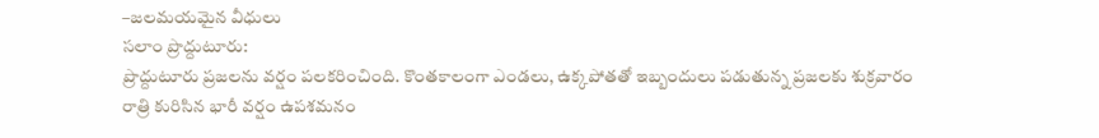–జలమయమైన వీధులు
సలాం ప్రొద్దుటూరు:
ప్రొద్దుటూరు ప్రజలను వర్షం పలకరించింది. కొంతకాలంగా ఎండలు, ఉక్కపోతతో ఇబ్బందులు పడుతున్న ప్రజలకు శుక్రవారం రాత్రి కురిసిన భారీ వర్షం ఉపశమనం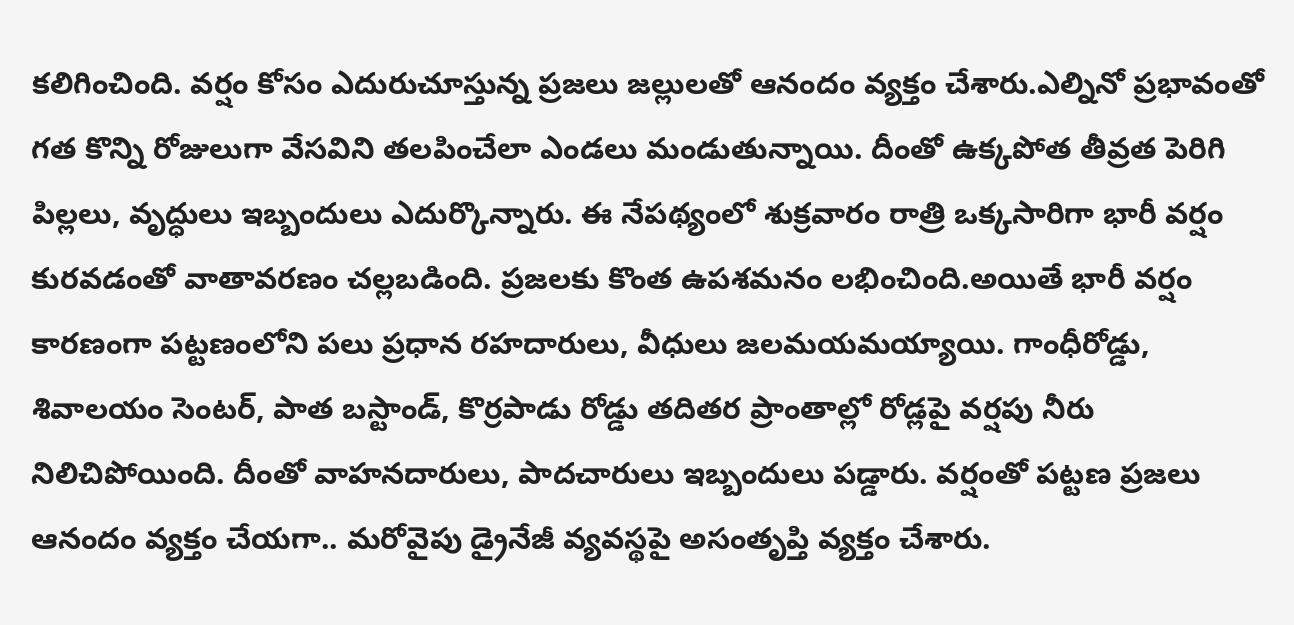కలిగించింది. వర్షం కోసం ఎదురుచూస్తున్న ప్రజలు జల్లులతో ఆనందం వ్యక్తం చేశారు.ఎల్నినో ప్రభావంతో గత కొన్ని రోజులుగా వేసవిని తలపించేలా ఎండలు మండుతున్నాయి. దీంతో ఉక్కపోత తీవ్రత పెరిగి పిల్లలు, వృద్ధులు ఇబ్బందులు ఎదుర్కొన్నారు. ఈ నేపథ్యంలో శుక్రవారం రాత్రి ఒక్కసారిగా భారీ వర్షం కురవడంతో వాతావరణం చల్లబడింది. ప్రజలకు కొంత ఉపశమనం లభించింది.అయితే భారీ వర్షం కారణంగా పట్టణంలోని పలు ప్రధాన రహదారులు, వీధులు జలమయమయ్యాయి. గాంధీరోడ్డు, శివాలయం సెంటర్, పాత బస్టాండ్, కొర్రపాడు రోడ్డు తదితర ప్రాంతాల్లో రోడ్లపై వర్షపు నీరు నిలిచిపోయింది. దీంతో వాహనదారులు, పాదచారులు ఇబ్బందులు పడ్డారు. వర్షంతో పట్టణ ప్రజలు ఆనందం వ్యక్తం చేయగా.. మరోవైపు డ్రైనేజీ వ్యవస్థపై అసంతృప్తి వ్యక్తం చేశారు.